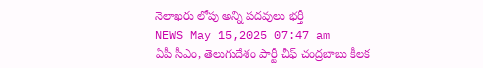నెలాఖరు లోపు అన్ని పదవులు భర్తీ
NEWS May 15,2025 07:47 am
ఏపీ సీఎం, తెలుగుదేశం పార్టీ చీఫ్ చంద్రబాబు కీలక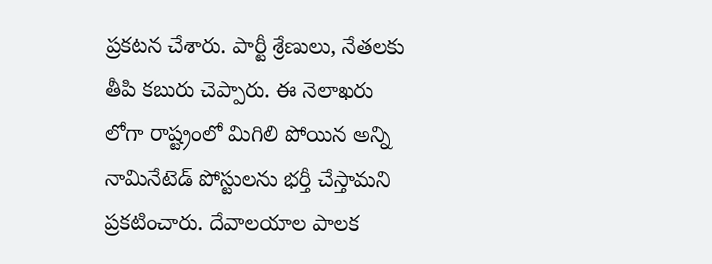ప్రకటన చేశారు. పార్టీ శ్రేణులు, నేతలకు తీపి కబురు చెప్పారు. ఈ నెలాఖరు లోగా రాష్ట్రంలో మిగిలి పోయిన అన్ని నామినేటెడ్ పోస్టులను భర్తీ చేస్తామని ప్రకటించారు. దేవాలయాల పాలక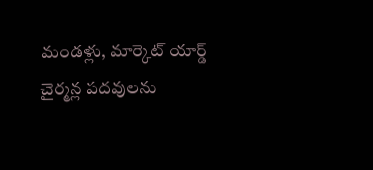మండళ్లు, మార్కెట్ యార్డ్ చైర్మన్ల పదవులను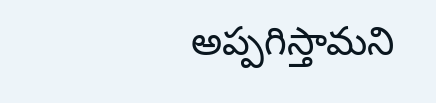అప్పగిస్తామని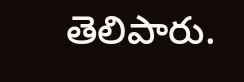తెలిపారు.